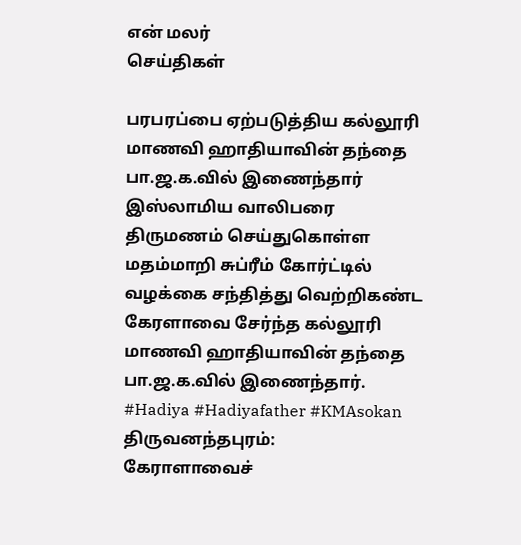என் மலர்
செய்திகள்

பரபரப்பை ஏற்படுத்திய கல்லூரி மாணவி ஹாதியாவின் தந்தை பா.ஜ.க.வில் இணைந்தார்
இஸ்லாமிய வாலிபரை திருமணம் செய்துகொள்ள மதம்மாறி சுப்ரீம் கோர்ட்டில் வழக்கை சந்தித்து வெற்றிகண்ட கேரளாவை சேர்ந்த கல்லூரி மாணவி ஹாதியாவின் தந்தை பா.ஜ.க.வில் இணைந்தார். #Hadiya #Hadiyafather #KMAsokan
திருவனந்தபுரம்:
கேராளாவைச்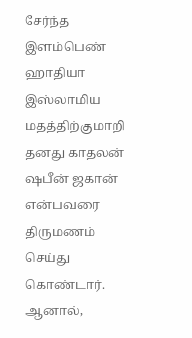சேர்ந்த இளம்பெண் ஹாதியா இஸ்லாமிய மதத்திற்குமாறி தனது காதலன் ஷபீன் ஜகான் என்பவரை திருமணம் செய்து கொண்டார். ஆனால்,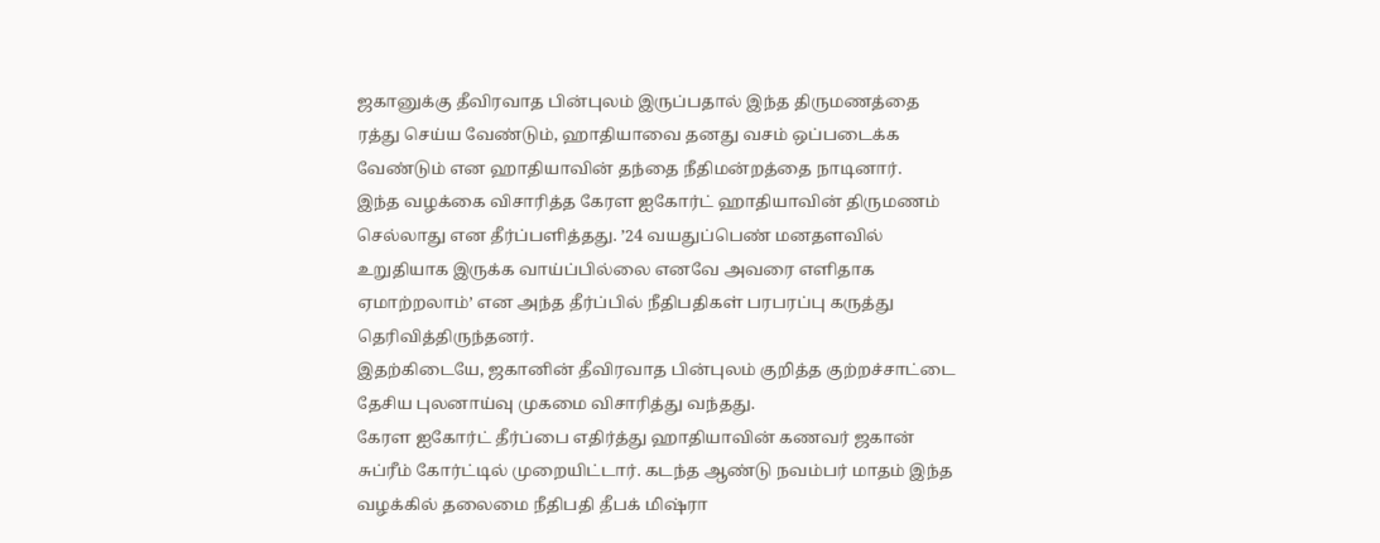ஜகானுக்கு தீவிரவாத பின்புலம் இருப்பதால் இந்த திருமணத்தை ரத்து செய்ய வேண்டும், ஹாதியாவை தனது வசம் ஒப்படைக்க வேண்டும் என ஹாதியாவின் தந்தை நீதிமன்றத்தை நாடினார்.
இந்த வழக்கை விசாரித்த கேரள ஐகோர்ட் ஹாதியாவின் திருமணம் செல்லாது என தீர்ப்பளித்தது. ’24 வயதுப்பெண் மனதளவில் உறுதியாக இருக்க வாய்ப்பில்லை எனவே அவரை எளிதாக ஏமாற்றலாம்’ என அந்த தீர்ப்பில் நீதிபதிகள் பரபரப்பு கருத்து தெரிவித்திருந்தனர்.
இதற்கிடையே, ஜகானின் தீவிரவாத பின்புலம் குறித்த குற்றச்சாட்டை தேசிய புலனாய்வு முகமை விசாரித்து வந்தது.
கேரள ஐகோர்ட் தீர்ப்பை எதிர்த்து ஹாதியாவின் கணவர் ஜகான் சுப்ரீம் கோர்ட்டில் முறையிட்டார். கடந்த ஆண்டு நவம்பர் மாதம் இந்த வழக்கில் தலைமை நீதிபதி தீபக் மிஷ்ரா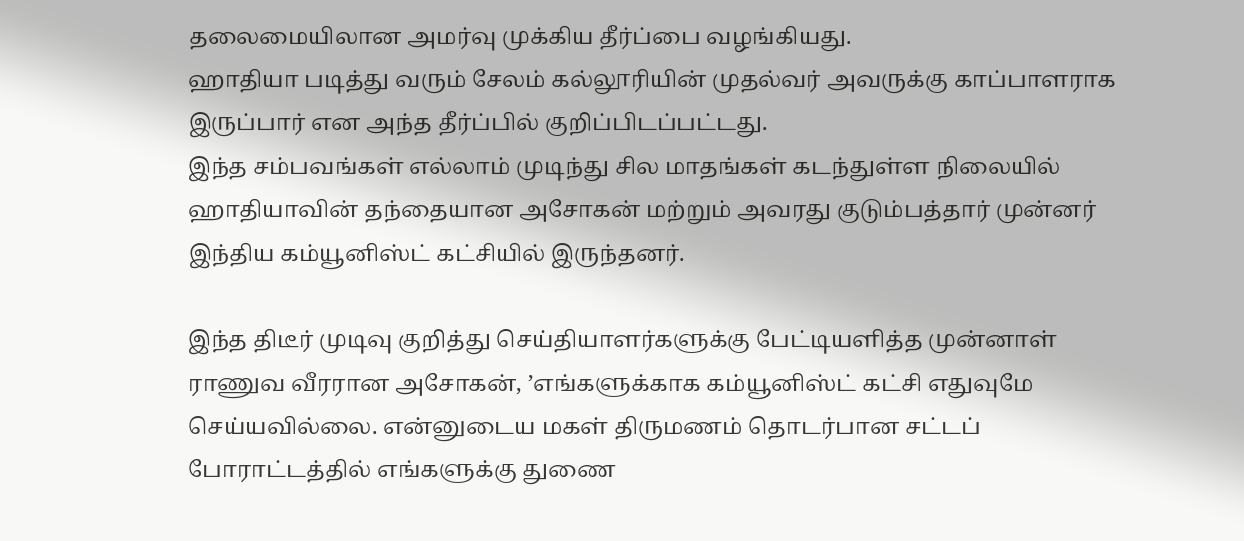தலைமையிலான அமர்வு முக்கிய தீர்ப்பை வழங்கியது.
ஹாதியா படித்து வரும் சேலம் கல்லூரியின் முதல்வர் அவருக்கு காப்பாளராக இருப்பார் என அந்த தீர்ப்பில் குறிப்பிடப்பட்டது.
இந்த சம்பவங்கள் எல்லாம் முடிந்து சில மாதங்கள் கடந்துள்ள நிலையில் ஹாதியாவின் தந்தையான அசோகன் மற்றும் அவரது குடும்பத்தார் முன்னர் இந்திய கம்யூனிஸ்ட் கட்சியில் இருந்தனர்.

இந்த திடீர் முடிவு குறித்து செய்தியாளர்களுக்கு பேட்டியளித்த முன்னாள் ராணுவ வீரரான அசோகன், ’எங்களுக்காக கம்யூனிஸ்ட் கட்சி எதுவுமே செய்யவில்லை. என்னுடைய மகள் திருமணம் தொடர்பான சட்டப் போராட்டத்தில் எங்களுக்கு துணை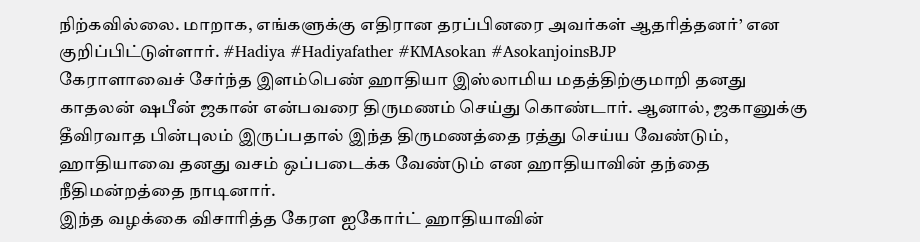நிற்கவில்லை. மாறாக, எங்களுக்கு எதிரான தரப்பினரை அவர்கள் ஆதரித்தனர்’ என குறிப்பிட்டுள்ளார். #Hadiya #Hadiyafather #KMAsokan #AsokanjoinsBJP
கேராளாவைச் சேர்ந்த இளம்பெண் ஹாதியா இஸ்லாமிய மதத்திற்குமாறி தனது காதலன் ஷபீன் ஜகான் என்பவரை திருமணம் செய்து கொண்டார். ஆனால், ஜகானுக்கு தீவிரவாத பின்புலம் இருப்பதால் இந்த திருமணத்தை ரத்து செய்ய வேண்டும், ஹாதியாவை தனது வசம் ஒப்படைக்க வேண்டும் என ஹாதியாவின் தந்தை நீதிமன்றத்தை நாடினார்.
இந்த வழக்கை விசாரித்த கேரள ஐகோர்ட் ஹாதியாவின்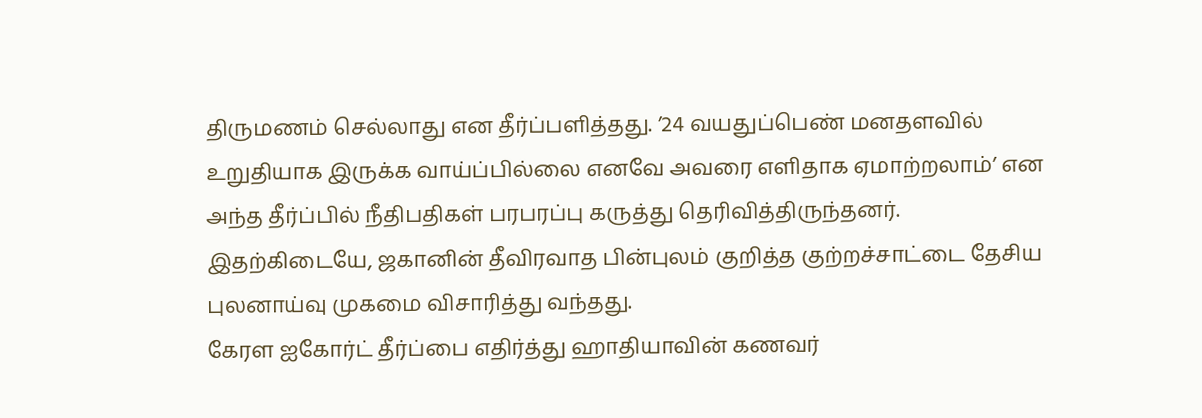திருமணம் செல்லாது என தீர்ப்பளித்தது. ’24 வயதுப்பெண் மனதளவில் உறுதியாக இருக்க வாய்ப்பில்லை எனவே அவரை எளிதாக ஏமாற்றலாம்’ என அந்த தீர்ப்பில் நீதிபதிகள் பரபரப்பு கருத்து தெரிவித்திருந்தனர்.
இதற்கிடையே, ஜகானின் தீவிரவாத பின்புலம் குறித்த குற்றச்சாட்டை தேசிய புலனாய்வு முகமை விசாரித்து வந்தது.
கேரள ஐகோர்ட் தீர்ப்பை எதிர்த்து ஹாதியாவின் கணவர்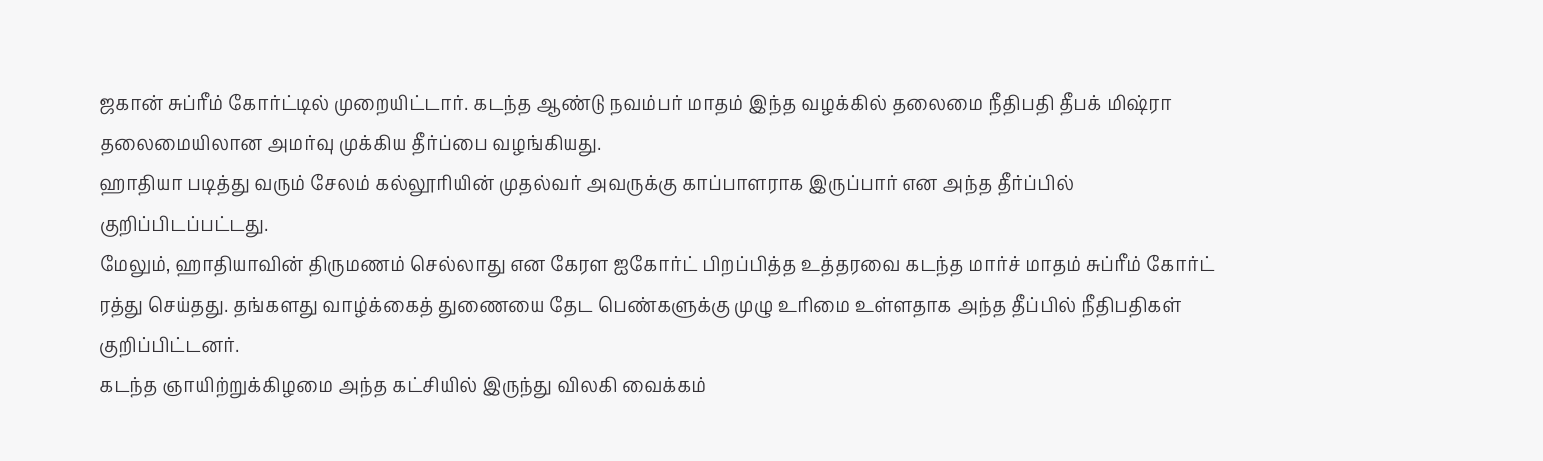ஜகான் சுப்ரீம் கோர்ட்டில் முறையிட்டார். கடந்த ஆண்டு நவம்பர் மாதம் இந்த வழக்கில் தலைமை நீதிபதி தீபக் மிஷ்ரா தலைமையிலான அமர்வு முக்கிய தீர்ப்பை வழங்கியது.
ஹாதியா படித்து வரும் சேலம் கல்லூரியின் முதல்வர் அவருக்கு காப்பாளராக இருப்பார் என அந்த தீர்ப்பில் குறிப்பிடப்பட்டது.
மேலும், ஹாதியாவின் திருமணம் செல்லாது என கேரள ஐகோர்ட் பிறப்பித்த உத்தரவை கடந்த மார்ச் மாதம் சுப்ரீம் கோர்ட் ரத்து செய்தது. தங்களது வாழ்க்கைத் துணையை தேட பெண்களுக்கு முழு உரிமை உள்ளதாக அந்த தீப்பில் நீதிபதிகள் குறிப்பிட்டனர்.
கடந்த ஞாயிற்றுக்கிழமை அந்த கட்சியில் இருந்து விலகி வைக்கம்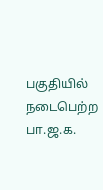பகுதியில் நடைபெற்ற பா.ஜ.க.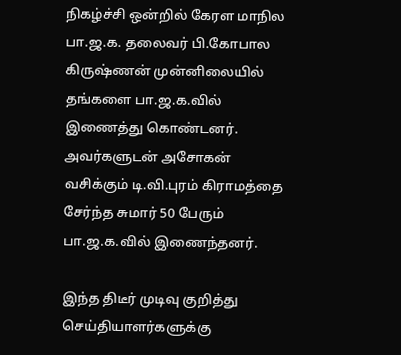நிகழ்ச்சி ஒன்றில் கேரள மாநில பா.ஜ.க. தலைவர் பி.கோபால கிருஷ்ணன் முன்னிலையில் தங்களை பா.ஜ.க.வில் இணைத்து கொண்டனர். அவர்களுடன் அசோகன் வசிக்கும் டி.வி.புரம் கிராமத்தை சேர்ந்த சுமார் 50 பேரும் பா.ஜ.க.வில் இணைந்தனர்.

இந்த திடீர் முடிவு குறித்து செய்தியாளர்களுக்கு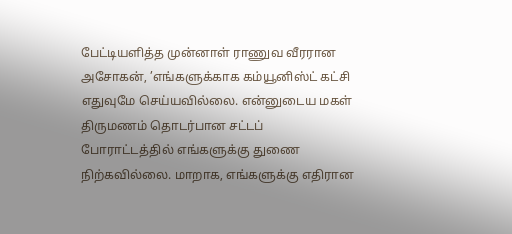பேட்டியளித்த முன்னாள் ராணுவ வீரரான அசோகன், ’எங்களுக்காக கம்யூனிஸ்ட் கட்சி எதுவுமே செய்யவில்லை. என்னுடைய மகள் திருமணம் தொடர்பான சட்டப் போராட்டத்தில் எங்களுக்கு துணை நிற்கவில்லை. மாறாக, எங்களுக்கு எதிரான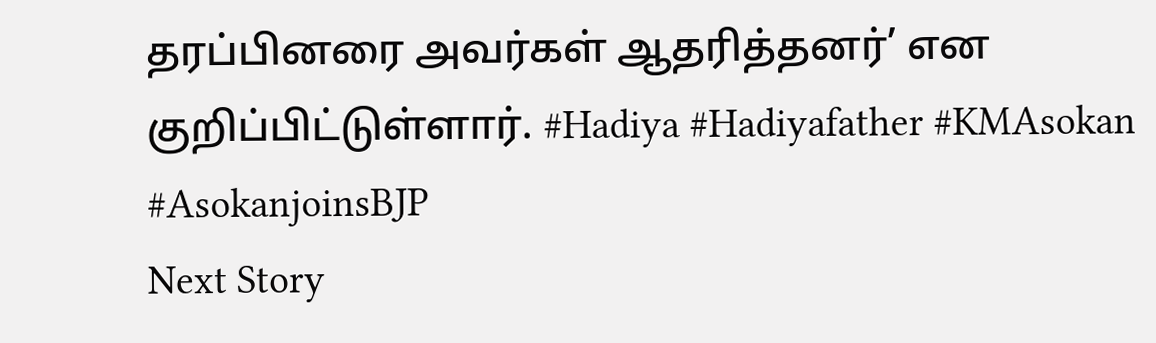தரப்பினரை அவர்கள் ஆதரித்தனர்’ என குறிப்பிட்டுள்ளார். #Hadiya #Hadiyafather #KMAsokan #AsokanjoinsBJP
Next Story